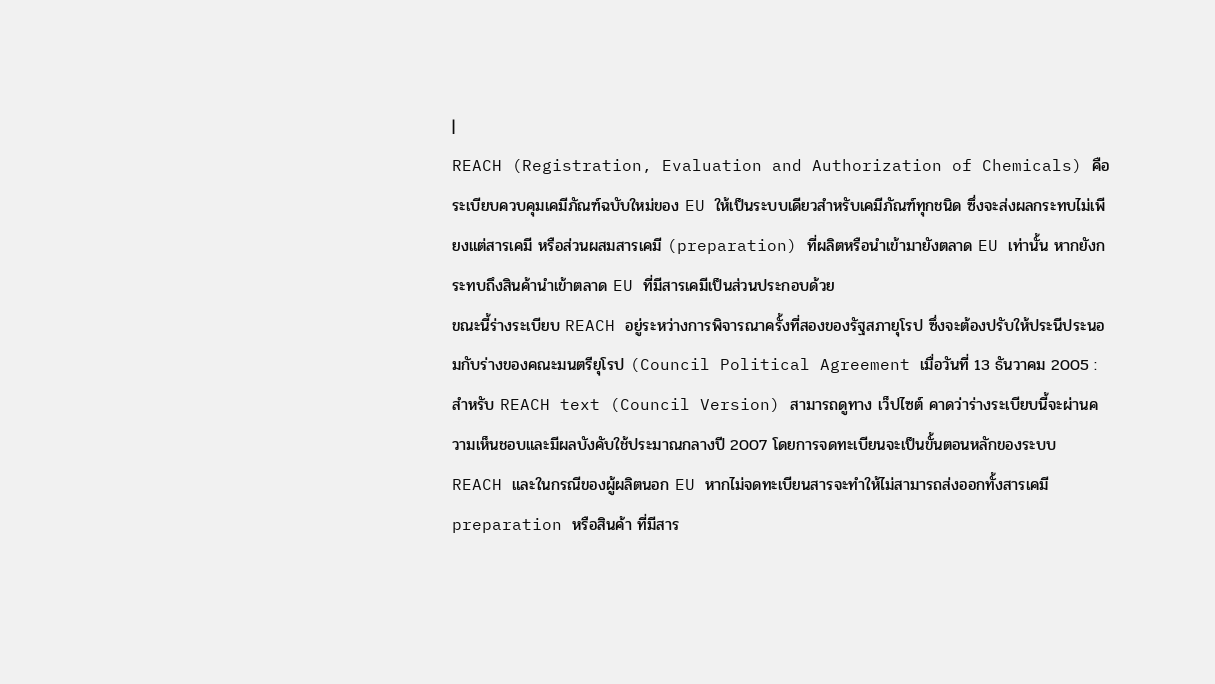|
REACH (Registration, Evaluation and Authorization of Chemicals) คือระเบียบควบคุมเคมีภัณฑ์ฉบับใหม่ของ EU ให้เป็นระบบเดียวสำหรับเคมีภัณฑ์ทุกชนิด ซึ่งจะส่งผลกระทบไม่เพียงแต่สารเคมี หรือส่วนผสมสารเคมี (preparation) ที่ผลิตหรือนำเข้ามายังตลาด EU เท่านั้น หากยังกระทบถึงสินค้านำเข้าตลาด EU ที่มีสารเคมีเป็นส่วนประกอบด้วย
ขณะนี้ร่างระเบียบ REACH อยู่ระหว่างการพิจารณาครั้งที่สองของรัฐสภายุโรป ซึ่งจะต้องปรับให้ประนีประนอมกับร่างของคณะมนตรียุโรป (Council Political Agreement เมื่อวันที่ 13 ธันวาคม 2005 : สำหรับ REACH text (Council Version) สามารถดูทาง เว็ปไซต์ คาดว่าร่างระเบียบนี้จะผ่านความเห็นชอบและมีผลบังคับใช้ประมาณกลางปี 2007 โดยการจดทะเบียนจะเป็นขั้นตอนหลักของระบบ REACH และในกรณีของผู้ผลิตนอก EU หากไม่จดทะเบียนสารจะทำให้ไม่สามารถส่งออกทั้งสารเคมี preparation หรือสินค้า ที่มีสาร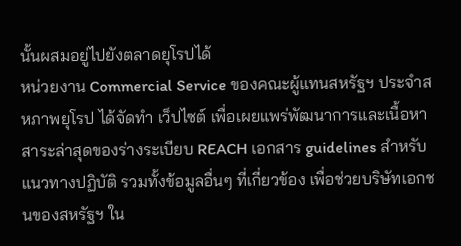นั้นผสมอยู่ไปยังตลาดยุโรปได้
หน่วยงาน Commercial Service ของคณะผู้แทนสหรัฐฯ ประจำสหภาพยุโรป ได้จัดทำ เว็ปไซต์ เพื่อเผยแพร่พัฒนาการและเนื้อหาสาระล่าสุดของร่างระเบียบ REACH เอกสาร guidelines สำหรับแนวทางปฏิบัติ รวมทั้งข้อมูลอื่นๆ ที่เกี่ยวข้อง เพื่อช่วยบริษัทเอกชนของสหรัฐฯ ใน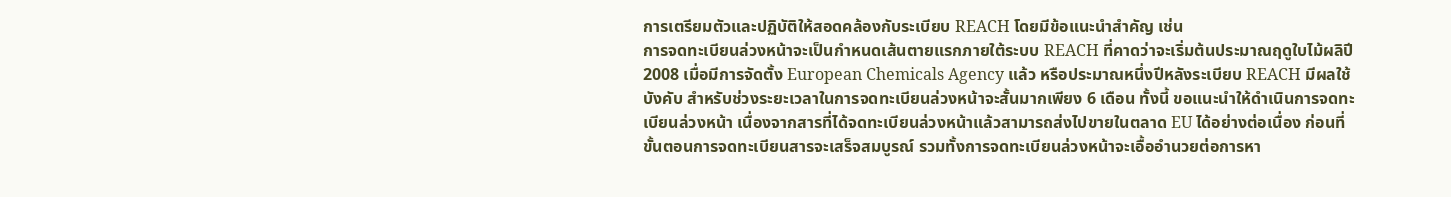การเตรียมตัวและปฏิบัติให้สอดคล้องกับระเบียบ REACH โดยมีข้อแนะนำสำคัญ เช่น
การจดทะเบียนล่วงหน้าจะเป็นกำหนดเส้นตายแรกภายใต้ระบบ REACH ที่คาดว่าจะเริ่มต้นประมาณฤดูใบไม้ผลิปี 2008 เมื่อมีการจัดตั้ง European Chemicals Agency แล้ว หรือประมาณหนึ่งปีหลังระเบียบ REACH มีผลใช้บังคับ สำหรับช่วงระยะเวลาในการจดทะเบียนล่วงหน้าจะสั้นมากเพียง 6 เดือน ทั้งนี้ ขอแนะนำให้ดำเนินการจดทะเบียนล่วงหน้า เนื่องจากสารที่ได้จดทะเบียนล่วงหน้าแล้วสามารถส่งไปขายในตลาด EU ได้อย่างต่อเนื่อง ก่อนที่ขั้นตอนการจดทะเบียนสารจะเสร็จสมบูรณ์ รวมทั้งการจดทะเบียนล่วงหน้าจะเอื้ออำนวยต่อการหา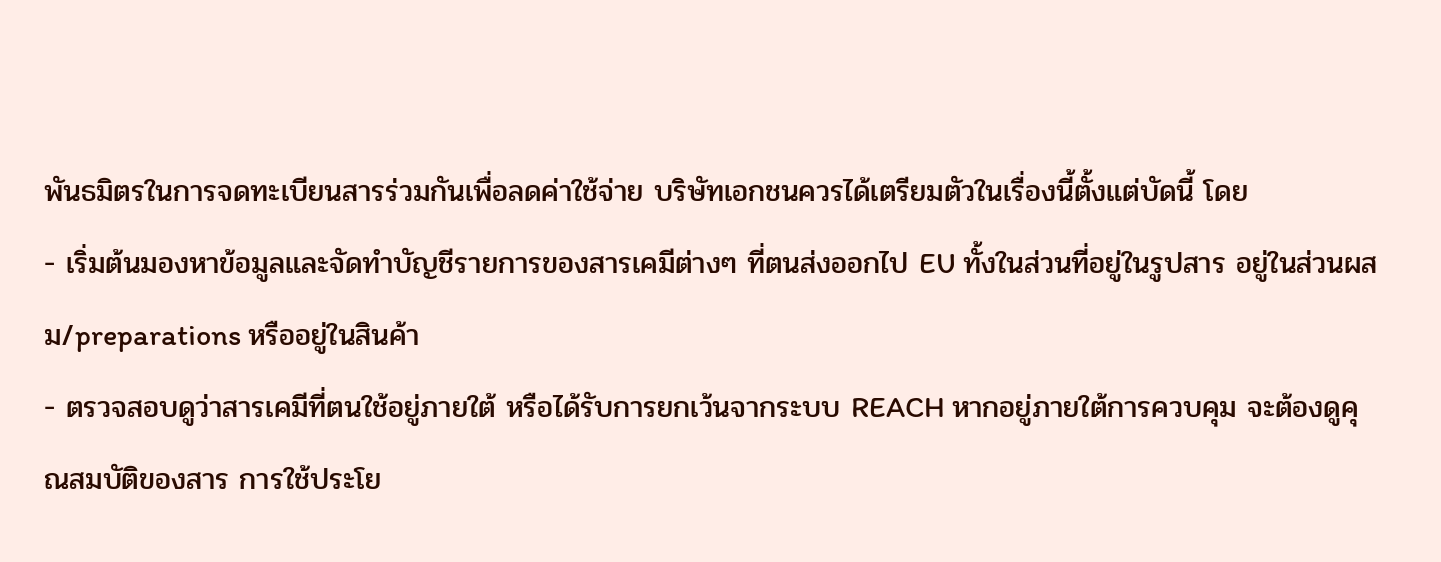พันธมิตรในการจดทะเบียนสารร่วมกันเพื่อลดค่าใช้จ่าย บริษัทเอกชนควรได้เตรียมตัวในเรื่องนี้ตั้งแต่บัดนี้ โดย
- เริ่มต้นมองหาข้อมูลและจัดทำบัญชีรายการของสารเคมีต่างๆ ที่ตนส่งออกไป EU ทั้งในส่วนที่อยู่ในรูปสาร อยู่ในส่วนผสม/preparations หรืออยู่ในสินค้า
- ตรวจสอบดูว่าสารเคมีที่ตนใช้อยู่ภายใต้ หรือได้รับการยกเว้นจากระบบ REACH หากอยู่ภายใต้การควบคุม จะต้องดูคุณสมบัติของสาร การใช้ประโย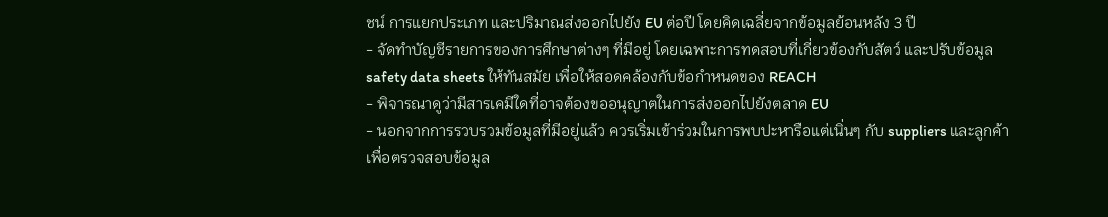ชน์ การแยกประเภท และปริมาณส่งออกไปยัง EU ต่อปี โดยคิดเฉลี่ยจากข้อมูลย้อนหลัง 3 ปี
- จัดทำบัญชีรายการของการศึกษาต่างๆ ที่มีอยู่ โดยเฉพาะการทดสอบที่เกี่ยวข้องกับสัตว์ และปรับข้อมูล safety data sheets ให้ทันสมัย เพื่อให้สอดคล้องกับข้อกำหนดของ REACH
- พิจารณาดูว่ามีสารเคมีใดที่อาจต้องขออนุญาตในการส่งออกไปยังตลาด EU
- นอกจากการรวบรวมข้อมูลที่มีอยู่แล้ว ควรเริ่มเข้าร่วมในการพบปะหารือแต่เนิ่นๆ กับ suppliers และลูกค้า เพื่อตรวจสอบข้อมูล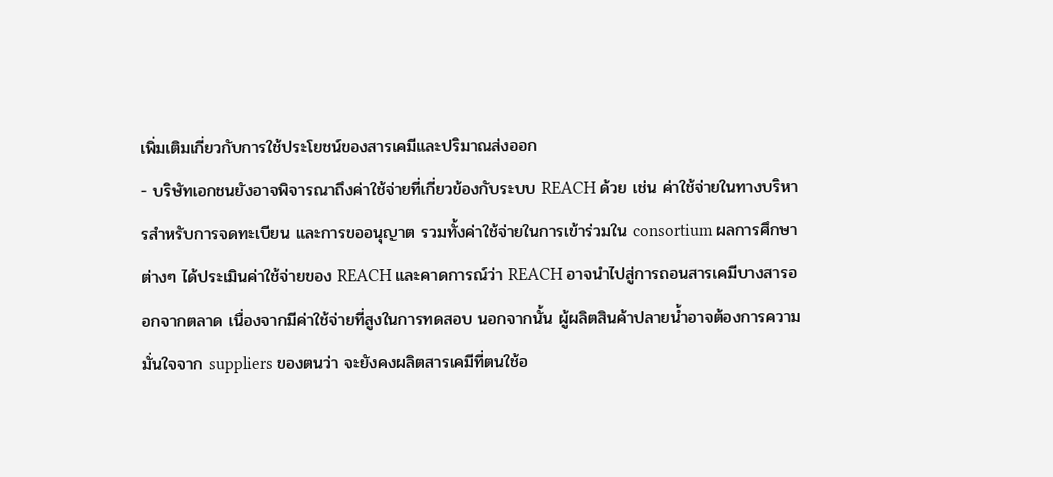เพิ่มเติมเกี่ยวกับการใช้ประโยชน์ของสารเคมีและปริมาณส่งออก
- บริษัทเอกชนยังอาจพิจารณาถึงค่าใช้จ่ายที่เกี่ยวข้องกับระบบ REACH ด้วย เช่น ค่าใช้จ่ายในทางบริหารสำหรับการจดทะเบียน และการขออนุญาต รวมทั้งค่าใช้จ่ายในการเข้าร่วมใน consortium ผลการศึกษาต่างๆ ได้ประเมินค่าใช้จ่ายของ REACH และคาดการณ์ว่า REACH อาจนำไปสู่การถอนสารเคมีบางสารออกจากตลาด เนื่องจากมีค่าใช้จ่ายที่สูงในการทดสอบ นอกจากนั้น ผู้ผลิตสินค้าปลายน้ำอาจต้องการความมั่นใจจาก suppliers ของตนว่า จะยังคงผลิตสารเคมีที่ตนใช้อ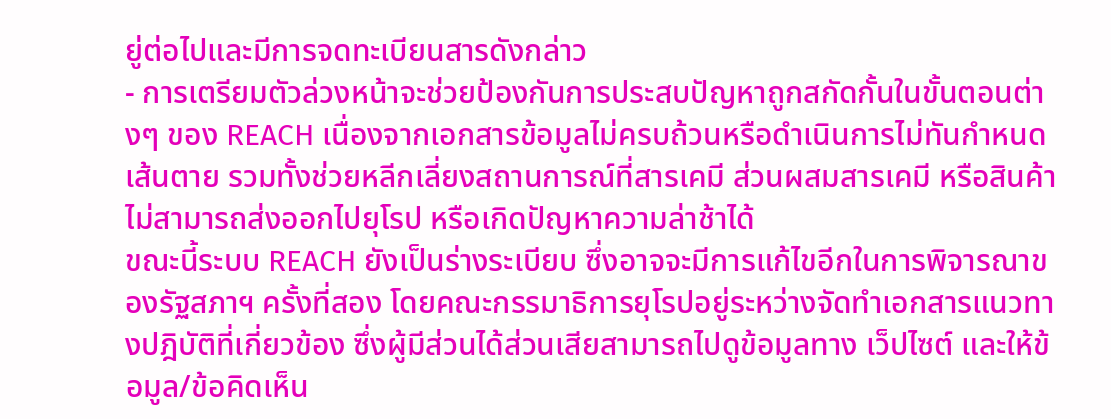ยู่ต่อไปและมีการจดทะเบียนสารดังกล่าว
- การเตรียมตัวล่วงหน้าจะช่วยป้องกันการประสบปัญหาถูกสกัดกั้นในขั้นตอนต่างๆ ของ REACH เนื่องจากเอกสารข้อมูลไม่ครบถ้วนหรือดำเนินการไม่ทันกำหนดเส้นตาย รวมทั้งช่วยหลีกเลี่ยงสถานการณ์ที่สารเคมี ส่วนผสมสารเคมี หรือสินค้า ไม่สามารถส่งออกไปยุโรป หรือเกิดปัญหาความล่าช้าได้
ขณะนี้ระบบ REACH ยังเป็นร่างระเบียบ ซึ่งอาจจะมีการแก้ไขอีกในการพิจารณาของรัฐสภาฯ ครั้งที่สอง โดยคณะกรรมาธิการยุโรปอยู่ระหว่างจัดทำเอกสารแนวทางปฎิบัติที่เกี่ยวข้อง ซึ่งผู้มีส่วนได้ส่วนเสียสามารถไปดูข้อมูลทาง เว็ปไซต์ และให้ข้อมูล/ข้อคิดเห็น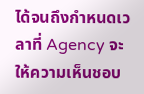ได้จนถึงกำหนดเวลาที่ Agency จะให้ความเห็นชอบ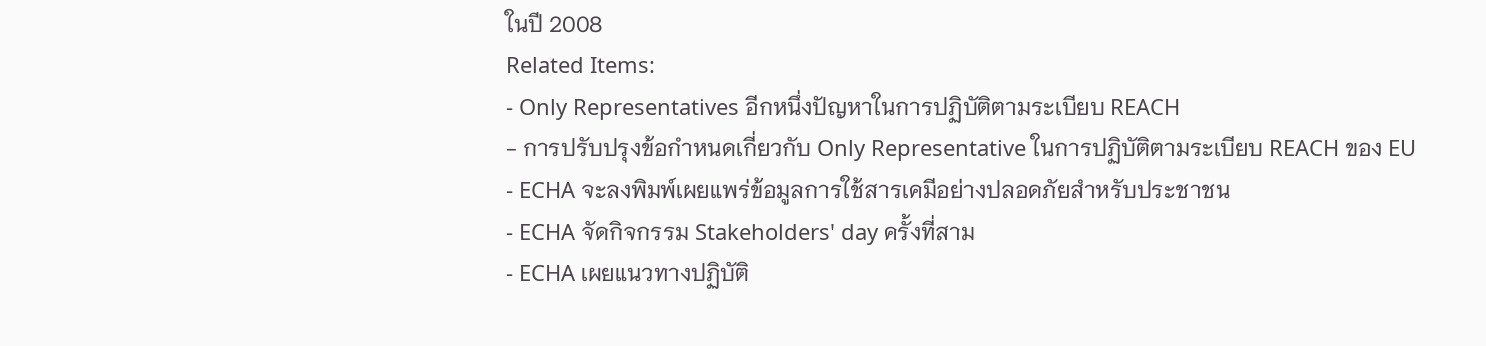ในปี 2008
Related Items:
- Only Representatives อีกหนึ่งปัญหาในการปฏิบัติตามระเบียบ REACH
- การปรับปรุงข้อกำหนดเกี่ยวกับ Only Representative ในการปฏิบัติตามระเบียบ REACH ของ EU
- ECHA จะลงพิมพ์เผยแพร่ข้อมูลการใช้สารเคมีอย่างปลอดภัยสำหรับประชาชน
- ECHA จัดกิจกรรม Stakeholders' day ครั้งที่สาม
- ECHA เผยแนวทางปฏิบัติ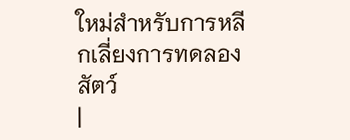ใหม่สำหรับการหลีกเลี่ยงการทดลองสัตว์
|